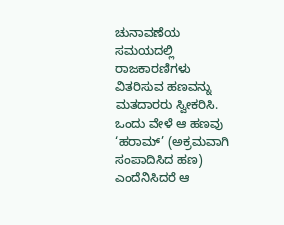ಚುನಾವಣೆಯ ಸಮಯದಲ್ಲಿ ರಾಜಕಾರಣಿಗಳು ವಿತರಿಸುವ ಹಣವನ್ನು ಮತದಾರರು ಸ್ವೀಕರಿಸಿ. ಒಂದು ವೇಳೆ ಆ ಹಣವು ‘ಹರಾಮ್’ (ಅಕ್ರಮವಾಗಿ ಸಂಪಾದಿಸಿದ ಹಣ) ಎಂದೆನಿಸಿದರೆ ಆ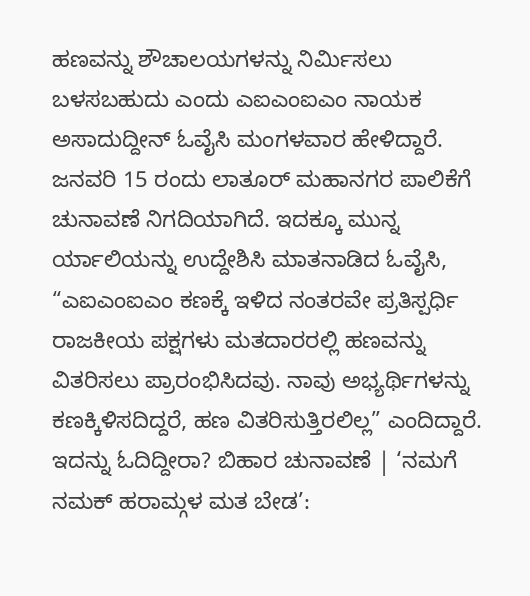ಹಣವನ್ನು ಶೌಚಾಲಯಗಳನ್ನು ನಿರ್ಮಿಸಲು ಬಳಸಬಹುದು ಎಂದು ಎಐಎಂಐಎಂ ನಾಯಕ ಅಸಾದುದ್ದೀನ್ ಓವೈಸಿ ಮಂಗಳವಾರ ಹೇಳಿದ್ದಾರೆ.
ಜನವರಿ 15 ರಂದು ಲಾತೂರ್ ಮಹಾನಗರ ಪಾಲಿಕೆಗೆ ಚುನಾವಣೆ ನಿಗದಿಯಾಗಿದೆ. ಇದಕ್ಕೂ ಮುನ್ನ ರ್ಯಾಲಿಯನ್ನು ಉದ್ದೇಶಿಸಿ ಮಾತನಾಡಿದ ಓವೈಸಿ, “ಎಐಎಂಐಎಂ ಕಣಕ್ಕೆ ಇಳಿದ ನಂತರವೇ ಪ್ರತಿಸ್ಪರ್ಧಿ ರಾಜಕೀಯ ಪಕ್ಷಗಳು ಮತದಾರರಲ್ಲಿ ಹಣವನ್ನು ವಿತರಿಸಲು ಪ್ರಾರಂಭಿಸಿದವು. ನಾವು ಅಭ್ಯರ್ಥಿಗಳನ್ನು ಕಣಕ್ಕಿಳಿಸದಿದ್ದರೆ, ಹಣ ವಿತರಿಸುತ್ತಿರಲಿಲ್ಲ” ಎಂದಿದ್ದಾರೆ.
ಇದನ್ನು ಓದಿದ್ದೀರಾ? ಬಿಹಾರ ಚುನಾವಣೆ | ‘ನಮಗೆ ನಮಕ್ ಹರಾಮ್ಗಳ ಮತ ಬೇಡ’: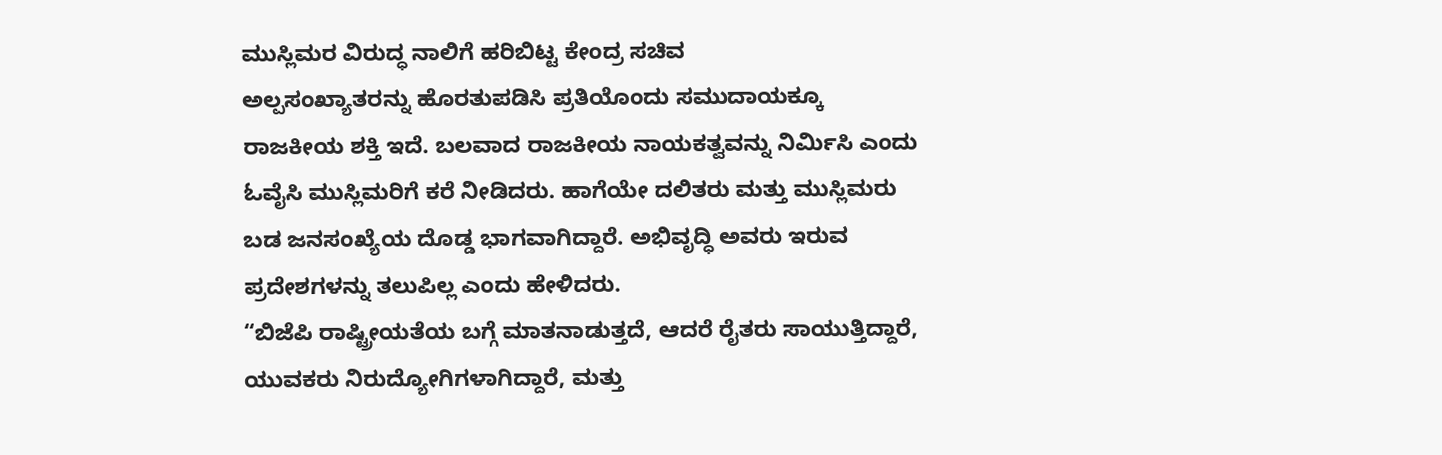ಮುಸ್ಲಿಮರ ವಿರುದ್ಧ ನಾಲಿಗೆ ಹರಿಬಿಟ್ಟ ಕೇಂದ್ರ ಸಚಿವ
ಅಲ್ಪಸಂಖ್ಯಾತರನ್ನು ಹೊರತುಪಡಿಸಿ ಪ್ರತಿಯೊಂದು ಸಮುದಾಯಕ್ಕೂ ರಾಜಕೀಯ ಶಕ್ತಿ ಇದೆ. ಬಲವಾದ ರಾಜಕೀಯ ನಾಯಕತ್ವವನ್ನು ನಿರ್ಮಿಸಿ ಎಂದು ಓವೈಸಿ ಮುಸ್ಲಿಮರಿಗೆ ಕರೆ ನೀಡಿದರು. ಹಾಗೆಯೇ ದಲಿತರು ಮತ್ತು ಮುಸ್ಲಿಮರು ಬಡ ಜನಸಂಖ್ಯೆಯ ದೊಡ್ಡ ಭಾಗವಾಗಿದ್ದಾರೆ. ಅಭಿವೃದ್ಧಿ ಅವರು ಇರುವ ಪ್ರದೇಶಗಳನ್ನು ತಲುಪಿಲ್ಲ ಎಂದು ಹೇಳಿದರು.
“ಬಿಜೆಪಿ ರಾಷ್ಟ್ರೀಯತೆಯ ಬಗ್ಗೆ ಮಾತನಾಡುತ್ತದೆ, ಆದರೆ ರೈತರು ಸಾಯುತ್ತಿದ್ದಾರೆ, ಯುವಕರು ನಿರುದ್ಯೋಗಿಗಳಾಗಿದ್ದಾರೆ, ಮತ್ತು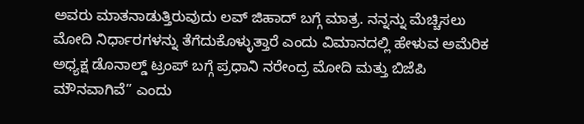ಅವರು ಮಾತನಾಡುತ್ತಿರುವುದು ಲವ್ ಜಿಹಾದ್ ಬಗ್ಗೆ ಮಾತ್ರ. ನನ್ನನ್ನು ಮೆಚ್ಚಿಸಲು ಮೋದಿ ನಿರ್ಧಾರಗಳನ್ನು ತೆಗೆದುಕೊಳ್ಳುತ್ತಾರೆ ಎಂದು ವಿಮಾನದಲ್ಲಿ ಹೇಳುವ ಅಮೆರಿಕ ಅಧ್ಯಕ್ಷ ಡೊನಾಲ್ಡ್ ಟ್ರಂಪ್ ಬಗ್ಗೆ ಪ್ರಧಾನಿ ನರೇಂದ್ರ ಮೋದಿ ಮತ್ತು ಬಿಜೆಪಿ ಮೌನವಾಗಿವೆ” ಎಂದು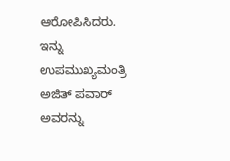ಆರೋಪಿಸಿದರು.
ಇನ್ನು ಉಪಮುಖ್ಯಮಂತ್ರಿ ಅಜಿತ್ ಪವಾರ್ ಅವರನ್ನು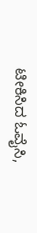ಟೀಕಿಸಿದ ಓವೈಸಿ,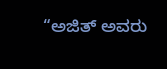“ಅಜಿತ್ ಅವರು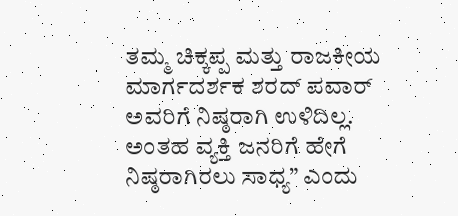ತಮ್ಮ ಚಿಕ್ಕಪ್ಪ ಮತ್ತು ರಾಜಕೀಯ ಮಾರ್ಗದರ್ಶಕ ಶರದ್ ಪವಾರ್ ಅವರಿಗೆ ನಿಷ್ಠರಾಗಿ ಉಳಿದಿಲ್ಲ. ಅಂತಹ ವ್ಯಕ್ತಿ ಜನರಿಗೆ ಹೇಗೆ ನಿಷ್ಠರಾಗಿರಲು ಸಾಧ್ಯ” ಎಂದು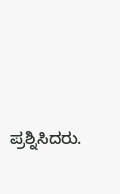ಪ್ರಶ್ನಿಸಿದರು.